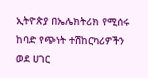ኢትዮጵያ በኤሌክትሪክ የሚሰሩ ከባድ የጭነት ተሽከርካሪዎችን ወደ ሀገር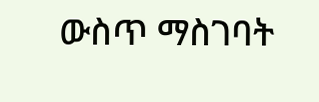ውስጥ ማስገባት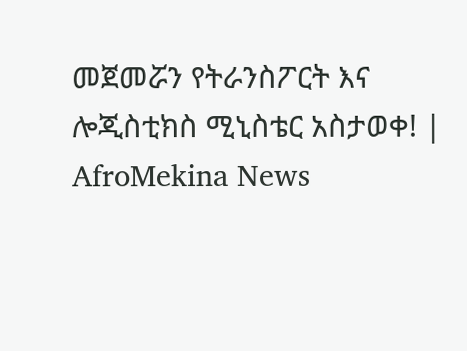መጀመሯን የትራንስፖርት እና ሎጂስቲክስ ሚኒስቴር አስታወቀ! | AfroMekina News